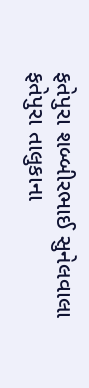ફતેપુરા શબ્બીરભાઈ સુનેલવાલા
ફતેપુરા તાલુકાના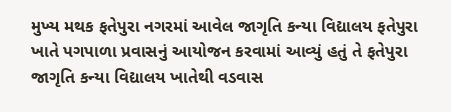મુખ્ય મથક ફતેપુરા નગરમાં આવેલ જાગૃતિ કન્યા વિદ્યાલય ફતેપુરા ખાતે પગપાળા પ્રવાસનું આયોજન કરવામાં આવ્યું હતું તે ફતેપુરા જાગૃતિ કન્યા વિદ્યાલય ખાતેથી વડવાસ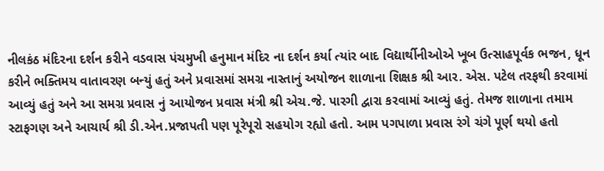નીલકંઠ મંદિરના દર્શન કરીને વડવાસ પંચમુખી હનુમાન મંદિર ના દર્શન કર્યા ત્યાંર બાદ વિદ્યાર્થીનીઓએ ખૂબ ઉત્સાહપૂર્વક ભજન, ધૂન કરીને ભક્તિમય વાતાવરણ બન્યું હતું અને પ્રવાસમાં સમગ્ર નાસ્તાનું અયોજન શાળાના શિક્ષક શ્રી આર. એસ. પટેલ તરફથી કરવામાં આવ્યું હતું અને આ સમગ્ર પ્રવાસ નું આયોજન પ્રવાસ મંત્રી શ્રી એચ.જે. પારગી દ્વારા કરવામાં આવ્યું હતું. તેમજ શાળાના તમામ સ્ટાફગણ અને આચાર્ય શ્રી ડી.એન.પ્રજાપતી પણ પૂરેપૂરો સહયોગ રહ્યો હતો. આમ પગપાળા પ્રવાસ રંગે ચંગે પૂર્ણ થયો હતો